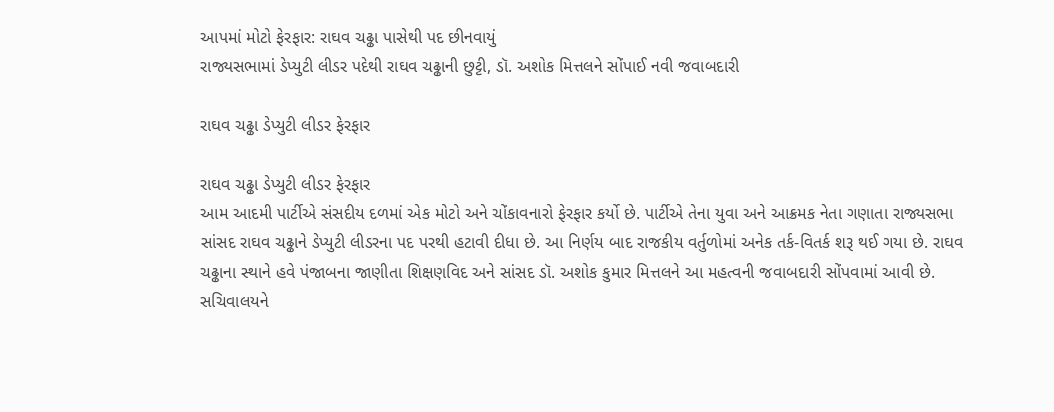આપમાં મોટો ફેરફાર: રાઘવ ચઢ્ઢા પાસેથી પદ છીનવાયું
રાજ્યસભામાં ડેપ્યુટી લીડર પદેથી રાઘવ ચઢ્ઢાની છુટ્ટી, ડૉ. અશોક મિત્તલને સોંપાઈ નવી જવાબદારી

રાઘવ ચઢ્ઢા ડેપ્યુટી લીડર ફેરફાર

રાઘવ ચઢ્ઢા ડેપ્યુટી લીડર ફેરફાર
આમ આદમી પાર્ટીએ સંસદીય દળમાં એક મોટો અને ચોંકાવનારો ફેરફાર કર્યો છે. પાર્ટીએ તેના યુવા અને આક્રમક નેતા ગણાતા રાજ્યસભા સાંસદ રાઘવ ચઢ્ઢાને ડેપ્યુટી લીડરના પદ પરથી હટાવી દીધા છે. આ નિર્ણય બાદ રાજકીય વર્તુળોમાં અનેક તર્ક-વિતર્ક શરૂ થઈ ગયા છે. રાઘવ ચઢ્ઢાના સ્થાને હવે પંજાબના જાણીતા શિક્ષણવિદ અને સાંસદ ડૉ. અશોક કુમાર મિત્તલને આ મહત્વની જવાબદારી સોંપવામાં આવી છે.
સચિવાલયને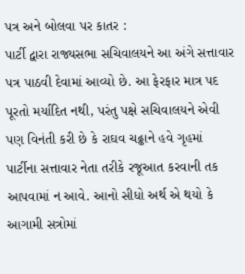પત્ર અને બોલવા પર કાતર :
પાર્ટી દ્વારા રાજ્યસભા સચિવાલયને આ અંગે સત્તાવાર પત્ર પાઠવી દેવામાં આવ્યો છે. આ ફેરફાર માત્ર પદ પૂરતો મર્યાદિત નથી, પરંતુ પક્ષે સચિવાલયને એવી પણ વિનંતી કરી છે કે રાઘવ ચઢ્ઢાને હવે ગૃહમાં પાર્ટીના સત્તાવાર નેતા તરીકે રજૂઆત કરવાની તક આપવામાં ન આવે. આનો સીધો અર્થ એ થયો કે આગામી સત્રોમાં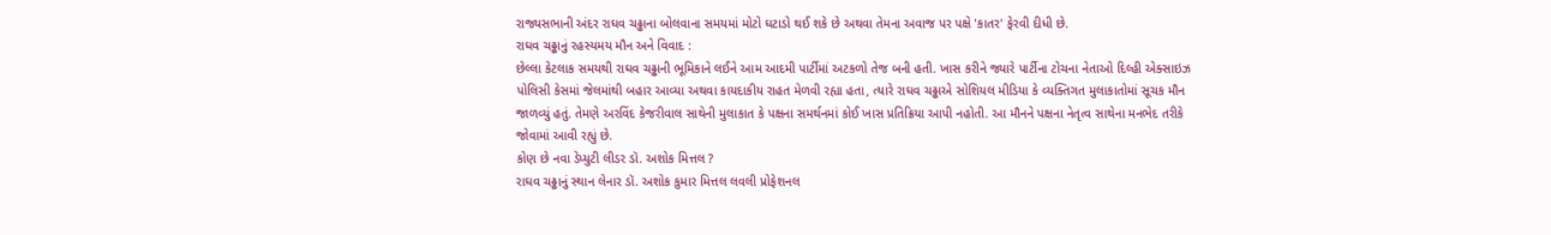રાજ્યસભાની અંદર રાઘવ ચઢ્ઢાના બોલવાના સમયમાં મોટો ઘટાડો થઈ શકે છે અથવા તેમના અવાજ પર પક્ષે 'કાતર' ફેરવી દીધી છે.
રાઘવ ચઢ્ઢાનું રહસ્યમય મૌન અને વિવાદ :
છેલ્લા કેટલાક સમયથી રાઘવ ચઢ્ઢાની ભૂમિકાને લઈને આમ આદમી પાર્ટીમાં અટકળો તેજ બની હતી. ખાસ કરીને જ્યારે પાર્ટીના ટોચના નેતાઓ દિલ્હી એક્સાઇઝ પોલિસી કેસમાં જેલમાંથી બહાર આવ્યા અથવા કાયદાકીય રાહત મેળવી રહ્યા હતા, ત્યારે રાઘવ ચઢ્ઢાએ સોશિયલ મીડિયા કે વ્યક્તિગત મુલાકાતોમાં સૂચક મૌન જાળવ્યું હતું. તેમણે અરવિંદ કેજરીવાલ સાથેની મુલાકાત કે પક્ષના સમર્થનમાં કોઈ ખાસ પ્રતિક્રિયા આપી નહોતી. આ મૌનને પક્ષના નેતૃત્વ સાથેના મનભેદ તરીકે જોવામાં આવી રહ્યું છે.
કોણ છે નવા ડેપ્યુટી લીડર ડૉ. અશોક મિત્તલ ?
રાઘવ ચઢ્ઢાનું સ્થાન લેનાર ડૉ. અશોક કુમાર મિત્તલ લવલી પ્રોફેશનલ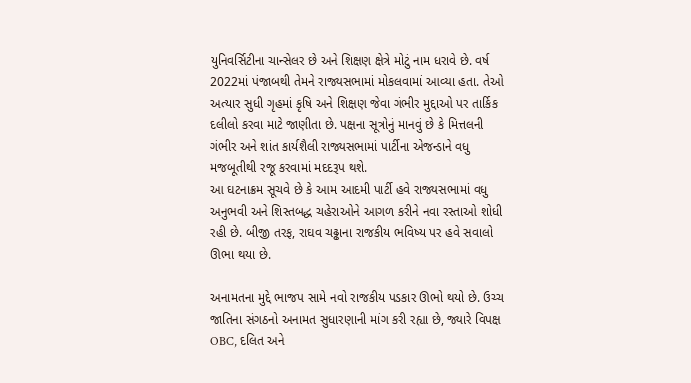યુનિવર્સિટીના ચાન્સેલર છે અને શિક્ષણ ક્ષેત્રે મોટું નામ ધરાવે છે. વર્ષ 2022માં પંજાબથી તેમને રાજ્યસભામાં મોકલવામાં આવ્યા હતા. તેઓ અત્યાર સુધી ગૃહમાં કૃષિ અને શિક્ષણ જેવા ગંભીર મુદ્દાઓ પર તાર્કિક દલીલો કરવા માટે જાણીતા છે. પક્ષના સૂત્રોનું માનવું છે કે મિત્તલની ગંભીર અને શાંત કાર્યશૈલી રાજ્યસભામાં પાર્ટીના એજન્ડાને વધુ મજબૂતીથી રજૂ કરવામાં મદદરૂપ થશે.
આ ઘટનાક્રમ સૂચવે છે કે આમ આદમી પાર્ટી હવે રાજ્યસભામાં વધુ અનુભવી અને શિસ્તબદ્ધ ચહેરાઓને આગળ કરીને નવા રસ્તાઓ શોધી રહી છે. બીજી તરફ, રાઘવ ચઢ્ઢાના રાજકીય ભવિષ્ય પર હવે સવાલો ઊભા થયા છે.

અનામતના મુદ્દે ભાજપ સામે નવો રાજકીય પડકાર ઊભો થયો છે. ઉચ્ચ જાતિના સંગઠનો અનામત સુધારણાની માંગ કરી રહ્યા છે, જ્યારે વિપક્ષ OBC, દલિત અને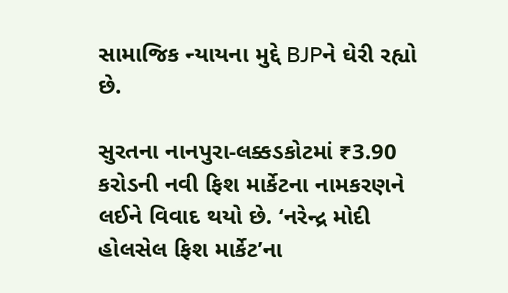સામાજિક ન્યાયના મુદ્દે BJPને ઘેરી રહ્યો છે.

સુરતના નાનપુરા-લક્કડકોટમાં ₹3.90 કરોડની નવી ફિશ માર્કેટના નામકરણને લઈને વિવાદ થયો છે. ‘નરેન્દ્ર મોદી હોલસેલ ફિશ માર્કેટ’ના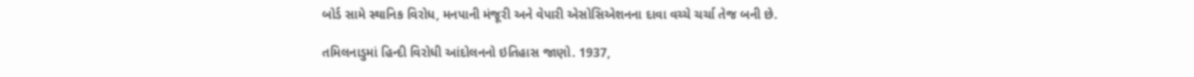બોર્ડ સામે સ્થાનિક વિરોધ, મનપાની મંજૂરી અને વેપારી એસોસિએશનના દાવા વચ્ચે ચર્ચા તેજ બની છે.

તમિલનાડુમાં હિન્દી વિરોધી આંદોલનનો ઇતિહાસ જાણો. 1937,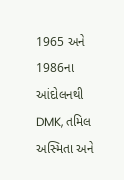1965 અને 1986ના આંદોલનથી DMK, તમિલ અસ્મિતા અને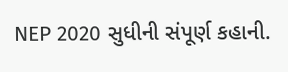NEP 2020 સુધીની સંપૂર્ણ કહાની.